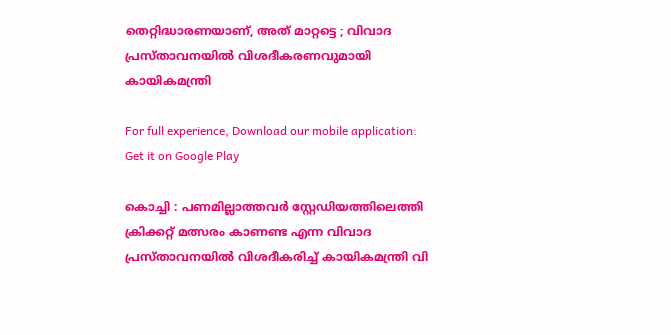തെറ്റിദ്ധാരണയാണ്, അത് മാറ്റട്ടെ ; വിവാദ പ്രസ്താവനയിൽ വിശദീകരണവുമായി കായികമന്ത്രി

For full experience, Download our mobile application:
Get it on Google Play

കൊച്ചി : പണമില്ലാത്തവർ സ്റ്റേഡിയത്തിലെത്തി ക്രിക്കറ്റ് മത്സരം കാണണ്ട എന്ന വിവാദ പ്രസ്താവനയിൽ വിശദീകരിച്ച് കായികമന്ത്രി വി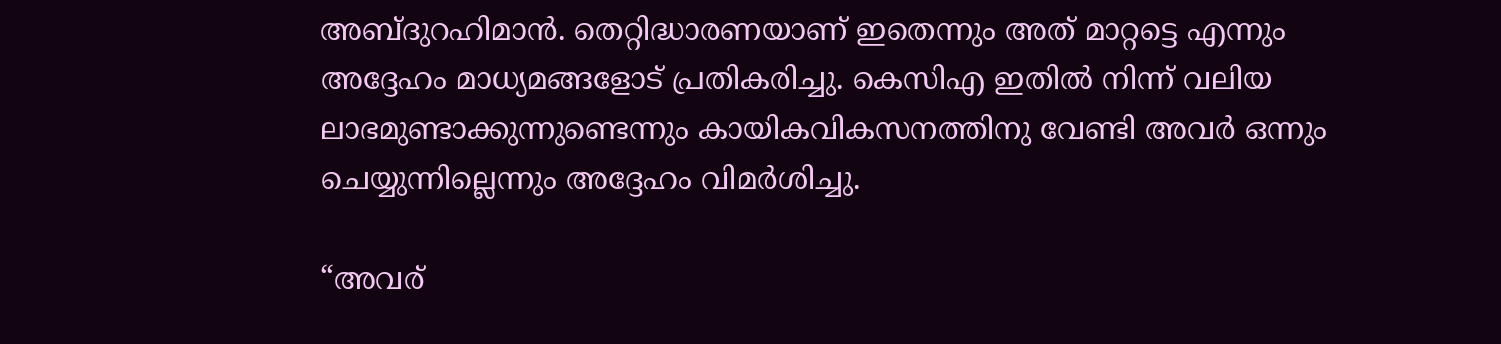അബ്ദുറഹിമാൻ. തെറ്റിദ്ധാരണയാണ് ഇതെന്നും അത് മാറ്റട്ടെ എന്നും അദ്ദേഹം മാധ്യമങ്ങളോട് പ്രതികരിച്ചു. കെസിഎ ഇതിൽ നിന്ന് വലിയ ലാഭമുണ്ടാക്കുന്നുണ്ടെന്നും കായികവികസനത്തിനു വേണ്ടി അവർ ഒന്നും ചെയ്യുന്നില്ലെന്നും അദ്ദേഹം വിമർശിച്ചു.

“അവര്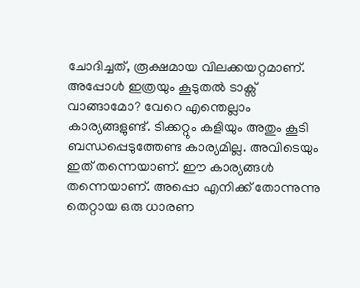ചോദിച്ചത്, രൂക്ഷമായ വിലക്കയറ്റമാണ്. അപ്പോൾ ഇത്രയും കൂടുതൽ ടാക്സ് വാങ്ങാമോ? വേറെ എന്തെല്ലാം കാര്യങ്ങളുണ്ട്. ടിക്കറ്റും കളിയും അതും കൂടി ബന്ധപ്പെടുത്തേണ്ട കാര്യമില്ല. അവിടെയും ഇത് തന്നെയാണ്. ഈ കാര്യങ്ങൾ തന്നെയാണ്. അപ്പൊ എനിക്ക് തോന്നുന്നു തെറ്റായ ഒരു ധാരണ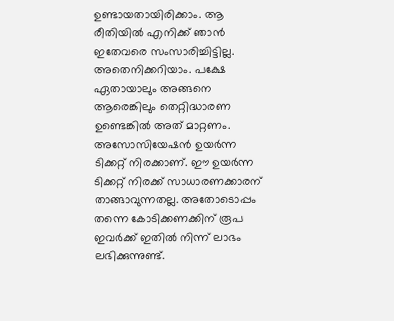ഉണ്ടായതായിരിക്കാം. ആ രീതിയിൽ എനിക്ക് ഞാൻ ഇതേവരെ സംസാരിച്ചിട്ടില്ല. അതെനിക്കറിയാം. പക്ഷേ ഏതായാലും അങ്ങനെ ആരെങ്കിലും തെറ്റിദ്ധാരണ ഉണ്ടെങ്കിൽ അത് മാറ്റണം. അസോസിയേഷൻ ഉയർന്ന ടിക്കറ്റ് നിരക്കാണ്. ഈ ഉയർന്ന ടിക്കറ്റ് നിരക്ക് സാധാരണക്കാരന് താങ്ങാവുന്നതല്ല. അതോടൊപ്പം തന്നെ കോടിക്കണക്കിന് രൂപ ഇവർക്ക് ഇതിൽ നിന്ന് ലാഭം ലഭിക്കുന്നുണ്ട്.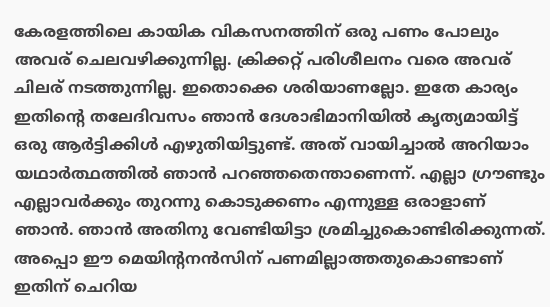കേരളത്തിലെ കായിക വികസനത്തിന് ഒരു പണം പോലും അവര് ചെലവഴിക്കുന്നില്ല. ക്രിക്കറ്റ് പരിശീലനം വരെ അവര് ചിലര് നടത്തുന്നില്ല. ഇതൊക്കെ ശരിയാണല്ലോ. ഇതേ കാര്യം ഇതിൻ്റെ തലേദിവസം ഞാൻ ദേശാഭിമാനിയിൽ കൃത്യമായിട്ട് ഒരു ആർട്ടിക്കിൾ എഴുതിയിട്ടുണ്ട്. അത് വായിച്ചാൽ അറിയാം യഥാർത്ഥത്തിൽ ഞാൻ പറഞ്ഞതെന്താണെന്ന്. എല്ലാ ഗ്രൗണ്ടും എല്ലാവർക്കും തുറന്നു കൊടുക്കണം എന്നുള്ള ഒരാളാണ് ഞാൻ. ഞാൻ അതിനു വേണ്ടിയിട്ടാ ശ്രമിച്ചുകൊണ്ടിരിക്കുന്നത്. അപ്പൊ ഈ മെയിൻ്റനൻസിന് പണമില്ലാത്തതുകൊണ്ടാണ് ഇതിന് ചെറിയ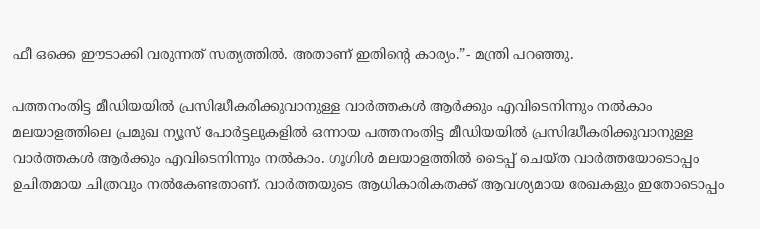ഫീ ഒക്കെ ഈടാക്കി വരുന്നത് സത്യത്തിൽ. അതാണ് ഇതിൻ്റെ കാര്യം.”- മന്ത്രി പറഞ്ഞു.

പത്തനംതിട്ട മീഡിയയില്‍ പ്രസിദ്ധീകരിക്കുവാനുള്ള വാര്‍ത്തകള്‍ ആര്‍ക്കും എവിടെനിന്നും നല്‍കാം
മലയാളത്തിലെ പ്രമുഖ ന്യൂസ് പോര്‍ട്ടലുകളില്‍ ഒന്നായ പത്തനംതിട്ട മീഡിയയില്‍ പ്രസിദ്ധീകരിക്കുവാനുള്ള വാര്‍ത്തകള്‍ ആര്‍ക്കും എവിടെനിന്നും നല്‍കാം. ഗൂഗിള്‍ മലയാളത്തില്‍ ടൈപ്പ് ചെയ്ത വാര്‍ത്തയോടൊപ്പം ഉചിതമായ ചിത്രവും നല്‍കേണ്ടതാണ്. വാര്‍ത്തയുടെ ആധികാരികതക്ക് ആവശ്യമായ രേഖകളും ഇതോടൊപ്പം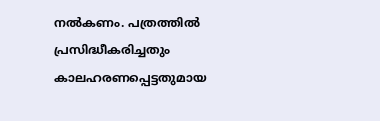നല്‍കണം. പത്രത്തില്‍ പ്രസിദ്ധീകരിച്ചതും കാലഹരണപ്പെട്ടതുമായ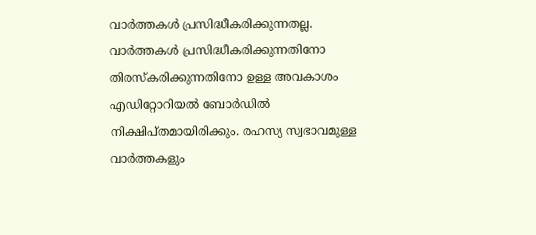വാര്‍ത്തകള്‍ പ്രസിദ്ധീകരിക്കുന്നതല്ല. വാര്‍ത്തകള്‍ പ്രസിദ്ധീകരിക്കുന്നതിനോ തിരസ്കരിക്കുന്നതിനോ ഉള്ള അവകാശം  എഡിറ്റോറിയല്‍ ബോര്‍ഡില്‍ നിക്ഷിപ്തമായിരിക്കും. രഹസ്യ സ്വഭാവമുള്ള വാര്‍ത്തകളും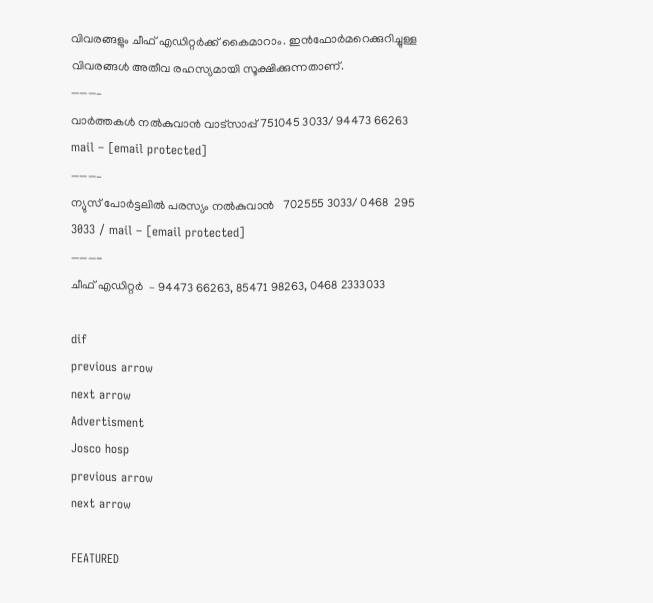വിവരങ്ങളും ചീഫ് എഡിറ്റര്‍ക്ക് കൈമാറാം. ഇന്‍ഫോര്‍മറെക്കുറിച്ചുള്ള വിവരങ്ങള്‍ അതീവ രഹസ്യമായി സൂക്ഷിക്കുന്നതാണ്.
———–
വാര്‍ത്തകള്‍ നല്‍കുവാന്‍ വാട്സാപ്പ് 751045 3033/ 94473 66263 mail – [email protected]
———–
ന്യുസ് പോര്‍ട്ടലില്‍ പരസ്യം നല്‍കുവാന്‍   702555 3033/ 0468  295 3033 / mail – [email protected]
———-
ചീഫ് എഡിറ്റര്‍  – 94473 66263, 85471 98263, 0468 2333033

dif
previous arrow
next arrow
Advertisment
Josco hosp
previous arrow
next arrow

FEATURED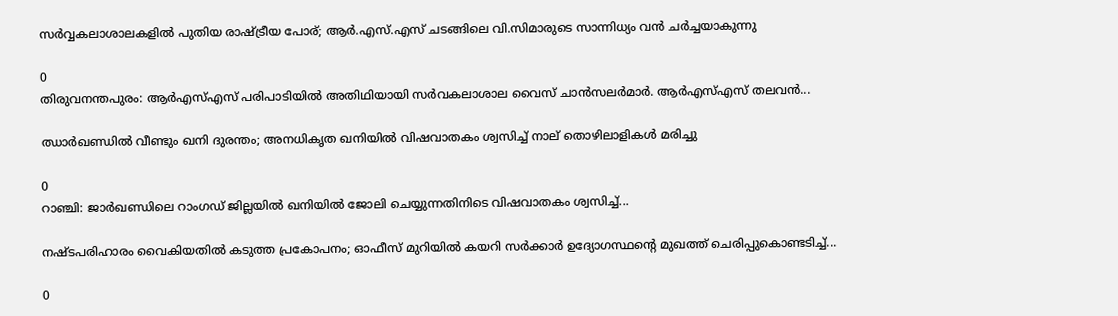സർവ്വകലാശാലകളിൽ പുതിയ രാഷ്ട്രീയ പോര്; ആർ.എസ്.എസ് ചടങ്ങിലെ വി.സിമാരുടെ സാന്നിധ്യം വൻ ചർച്ചയാകുന്നു

0
തിരുവനന്തപുരം: ആർഎസ്എസ് പരിപാടിയിൽ അതിഥിയായി സർവകലാശാല വൈസ് ചാൻസലർമാർ. ആർഎസ്എസ് തലവൻ...

ഝാർഖണ്ഡിൽ വീണ്ടും ഖനി ദുരന്തം; അനധികൃത ഖനിയിൽ വിഷവാതകം ശ്വസിച്ച് നാല് തൊഴിലാളികൾ മരിച്ചു

0
റാഞ്ചി: ജാര്‍ഖണ്ഡിലെ റാംഗഡ് ജില്ലയിൽ ഖനിയില്‍ ജോലി ചെയ്യുന്നതിനിടെ വിഷവാതകം ശ്വസിച്ച്...

നഷ്ടപരിഹാരം വൈകിയതിൽ കടുത്ത പ്രകോപനം; ഓഫീസ് മുറിയിൽ കയറി സർക്കാർ ഉദ്യോഗസ്ഥന്റെ മുഖത്ത് ചെരിപ്പുകൊണ്ടടിച്ച്...

0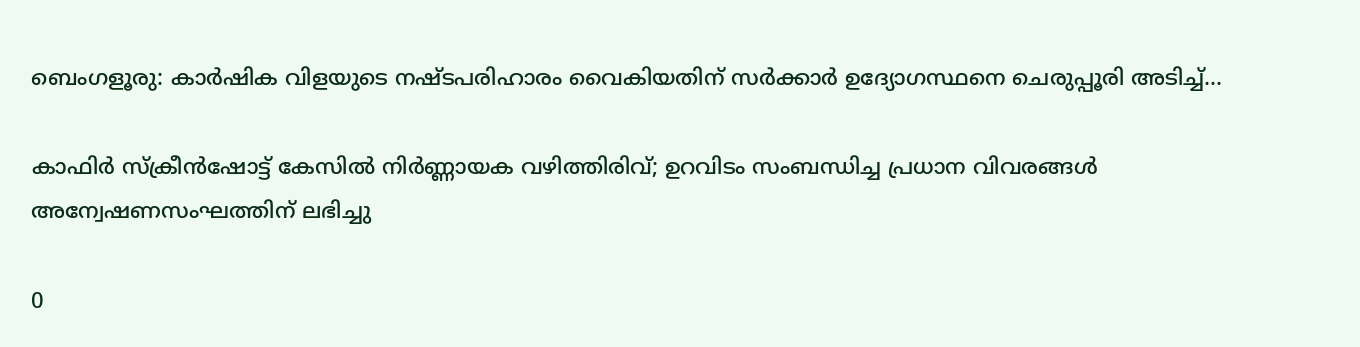ബെംഗളൂരു: കാർഷിക വിളയുടെ നഷ്ടപരിഹാരം വൈകിയതിന് സര്‍ക്കാര്‍ ഉദ്യോഗസ്ഥനെ ചെരുപ്പൂരി അടിച്ച്...

കാഫിർ സ്ക്രീൻഷോട്ട് കേസിൽ നിർണ്ണായക വഴിത്തിരിവ്; ഉറവിടം സംബന്ധിച്ച പ്രധാന വിവരങ്ങൾ അന്വേഷണസംഘത്തിന് ലഭിച്ചു

0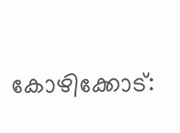കോഴിക്കോട്: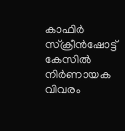കാഫിര്‍ സ്‌ക്രീന്‍ഷോട്ട് കേസില്‍ നിര്‍ണായക വിവരം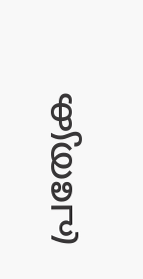പ്രത്യേക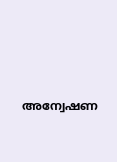അന്വേഷണ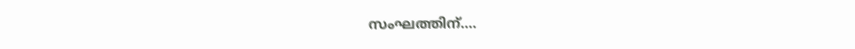സംഘത്തിന്....